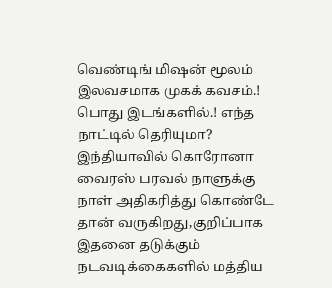வெண்டிங் மிஷன் மூலம் இலவசமாக முகக் கவசம்.! பொது இடங்களில்.! எந்த நாட்டில் தெரியுமா?
இந்தியாவில் கொரோனா வைரஸ் பரவல் நாளுக்கு நாள் அதிகரித்து கொண்டே தான் வருகிறது,குறிப்பாக இதனை தடுக்கும் நடவடிக்கைகளில் மத்திய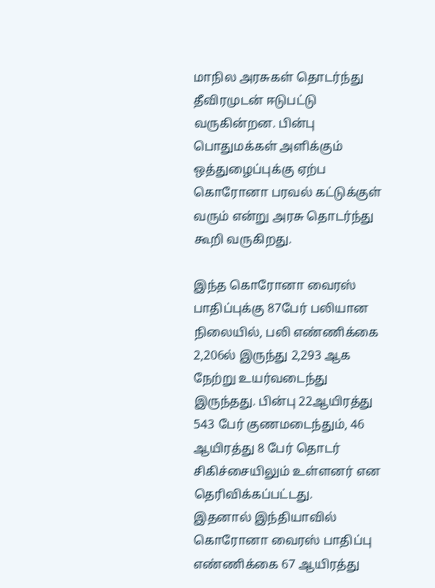மாநில அரசுகள் தொடர்ந்து தீவிரமுடன் ஈடுபட்டு வருகின்றன. பின்பு பொதுமக்கள் அளிக்கும் ஒத்துழைப்புக்கு ஏற்ப கொரோனா பரவல் கட்டுக்குள் வரும் என்று அரசு தொடர்ந்து கூறி வருகிறது.

இந்த கொரோனா வைரஸ் பாதிப்புக்கு 87பேர் பலியான நிலையில், பலி எண்ணிக்கை 2,206ல் இருந்து 2,293 ஆக நேற்று உயர்வடைந்து
இருந்தது. பின்பு 22ஆயிரத்து 543 பேர் குணமடைந்தும், 46 ஆயிரத்து 8 பேர் தொடர் சிகிச்சையிலும் உள்ளனர் என தெரிவிக்கப்பட்டது.
இதனால் இந்தியாவில் கொரோனா வைரஸ் பாதிப்பு எண்ணிக்கை 67 ஆயிரத்து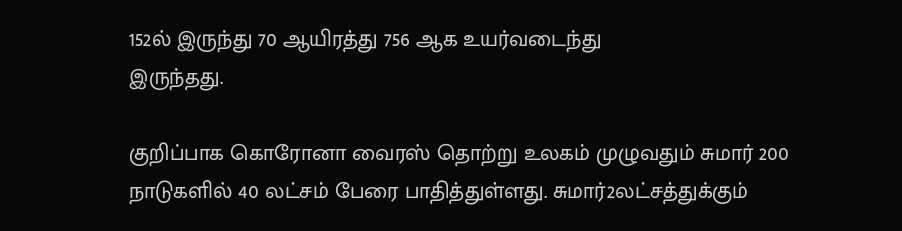152ல் இருந்து 70 ஆயிரத்து 756 ஆக உயர்வடைந்து
இருந்தது.

குறிப்பாக கொரோனா வைரஸ் தொற்று உலகம் முழுவதும் சுமார் 200 நாடுகளில் 40 லட்சம் பேரை பாதித்துள்ளது. சுமார்2லட்சத்துக்கும்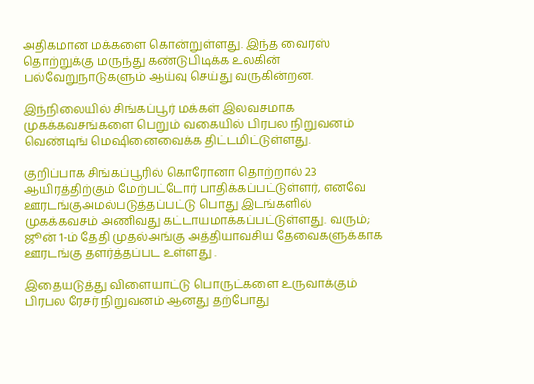அதிகமான மக்களை கொன்றுள்ளது. இந்த வைரஸ் தொற்றுக்கு மருந்து கண்டுபிடிக்க உலகின் பல்வேறுநாடுகளும் ஆய்வு செய்து வருகின்றன.

இந்நிலையில் சிங்கப்பூர் மக்கள் இலவசமாக முகக்கவசங்களை பெறும் வகையில் பிரபல நிறுவனம் வெண்டிங் மெஷினைவைக்க திட்டமிட்டுள்ளது.

குறிப்பாக சிங்கப்பூரில் கொரோனா தொற்றால் 23 ஆயிரத்திற்கும் மேற்பட்டோர் பாதிக்கப்பட்டுள்ளர், எனவே ஊரடங்குஅமல்படுத்தப்பட்டு பொது இடங்களில் முகக்கவசம் அணிவது கட்டாயமாக்கப்பட்டுள்ளது. வரும்; ஜூன் 1-ம் தேதி முதல்அங்கு அத்தியாவசிய தேவைகளுக்காக ஊரடங்கு தளர்த்தப்பட உள்ளது .

இதையடுத்து விளையாட்டு பொருட்களை உருவாக்கும் பிரபல ரேசர் நிறுவனம் ஆனது தற்போது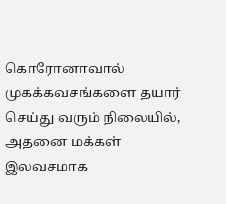கொரோனாவால் முகக்கவசங்களை தயார் செய்து வரும் நிலையில், அதனை மக்கள் இலவசமாக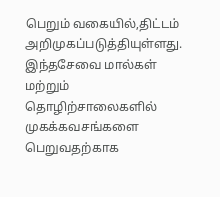பெறும் வகையில்,திட்டம் அறிமுகப்படுத்தியுள்ளது. இந்தசேவை மால்கள் மற்றும் தொழிற்சாலைகளில் முகக்கவசங்களை பெறுவதற்காக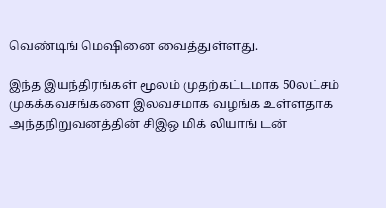வெண்டிங் மெஷினை வைத்துள்ளது.

இந்த இயந்திரங்கள் மூலம் முதற்கட்டமாக 50லட்சம் முகக்கவசங்களை இலவசமாக வழங்க உள்ளதாக அந்தநிறுவனத்தின் சிஇஒ மிக் லியாங் டன்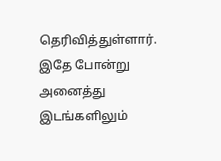தெரிவித்துள்ளார். இதே போன்று அனைத்து இடங்களிலும்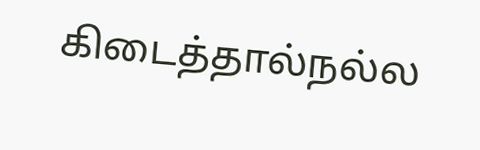கிடைத்தால்நல்ல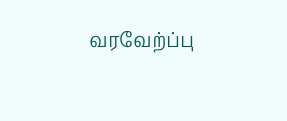வரவேற்ப்பு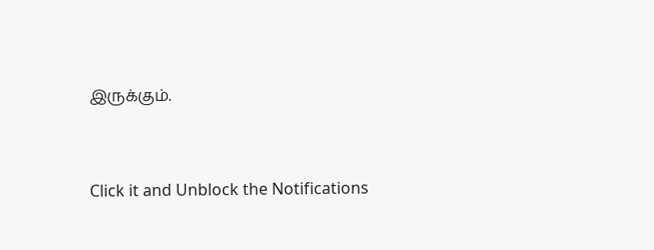இருக்கும்.


Click it and Unblock the Notifications